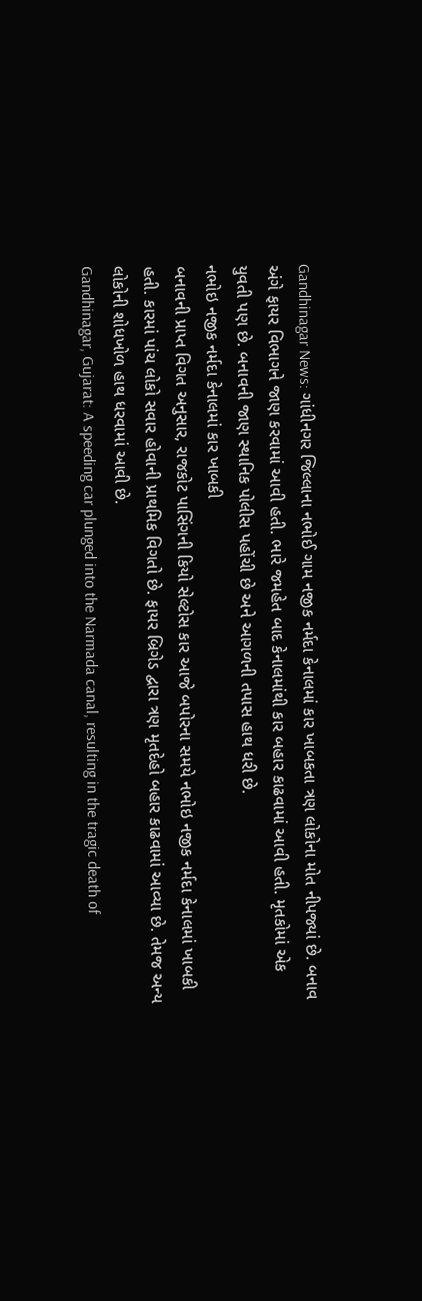Gandhinagar News: ગાંધીનગર જિલ્લાના નભોઈ ગામ નજીક નર્મદા કેનાલમાં કાર ખાબકતા ત્રણ લોકોના મોત નીપજ્યાં છે. બનાવ અંગે ફાયર વિભાગને જાણ કરવામાં આવી હતી. ભારે જમહેત બાદ કેનાલમાંથી કાર બહાર કાઢવામાં આવી હતી. મૃતકોમાં એક યુવતી પણ છે. બનાવની જાણ સ્થાનિક પોલીસ પહોંચી છે અને આગળની તપાસ હાથ ધરી છે.
નભોઇ નજીક નર્મદા કેનાલમાં કાર ખાબકી
બનાવની પ્રાપ્ત વિગત અનુસાર, રાજકોટ પાસિંગની કિયો સેલ્ટોસ કાર આજે બપોરના સમયે નભોઇ નજીક નર્મદા કેનાલમાં ખાબકી હતી. કારમાં પાંચ લોકો સવાર હોવાની પ્રાથમિક વિગતો છે. ફાયર બ્રિગેડ દ્વારા ત્રણ મૃતદેહો બહાર કાઢવામાં આવ્યા છે. તેમજ અન્ય લોકોની શોધખોળ હાથ ધરવામાં આવી છે.
Gandhinagar, Gujarat: A speeding car plunged into the Narmada canal, resulting in the tragic death of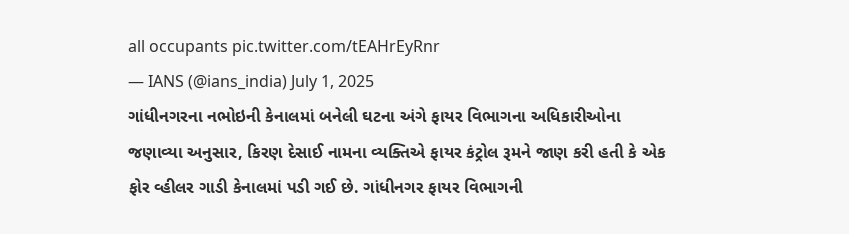all occupants pic.twitter.com/tEAHrEyRnr
— IANS (@ians_india) July 1, 2025
ગાંધીનગરના નભોઇની કેનાલમાં બનેલી ઘટના અંગે ફાયર વિભાગના અધિકારીઓના જણાવ્યા અનુસાર, કિરણ દેસાઈ નામના વ્યક્તિએ ફાયર કંટ્રોલ રૂમને જાણ કરી હતી કે એક ફોર વ્હીલર ગાડી કેનાલમાં પડી ગઈ છે. ગાંધીનગર ફાયર વિભાગની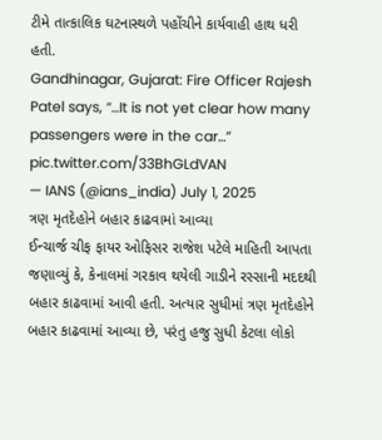ટીમે તાત્કાલિક ઘટનાસ્થળે પહોંચીને કાર્યવાહી હાથ ધરી હતી.
Gandhinagar, Gujarat: Fire Officer Rajesh Patel says, “…It is not yet clear how many passengers were in the car…” pic.twitter.com/33BhGLdVAN
— IANS (@ians_india) July 1, 2025
ત્રણ મૃતદેહોને બહાર કાઢવામાં આવ્યા
ઈન્ચાર્જ ચીફ ફાયર ઓફિસર રાજેશ પટેલે માહિતી આપતા જણાવ્યું કે, કેનાલમાં ગરકાવ થયેલી ગાડીને રસ્સાની મદદથી બહાર કાઢવામાં આવી હતી. અત્યાર સુધીમાં ત્રણ મૃતદેહોને બહાર કાઢવામાં આવ્યા છે, પરંતુ હજુ સુધી કેટલા લોકો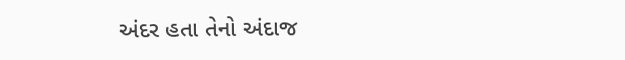અંદર હતા તેનો અંદાજ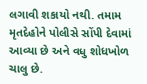લગાવી શકાયો નથી. તમામ મૃતદેહોને પોલીસે સોંપી દેવામાં આવ્યા છે અને વધુ શોધખોળ ચાલુ છે.